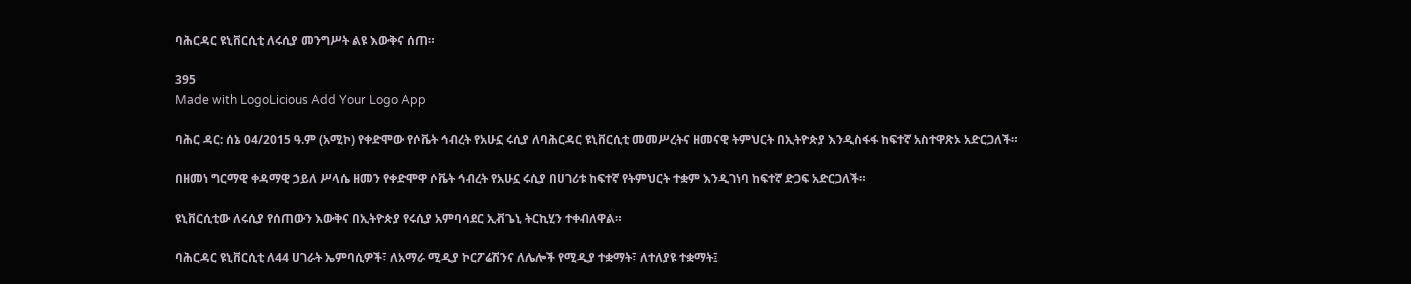ባሕርዳር ዩኒቨርሲቲ ለሩሲያ መንግሥት ልዩ እውቅና ሰጠ።

395
Made with LogoLicious Add Your Logo App

ባሕር ዳር: ሰኔ 04/2015 ዓ.ም (አሚኮ) የቀድሞው የሶቬት ኅብረት የአሁኗ ሩሲያ ለባሕርዳር ዩኒቨርሲቲ መመሥረትና ዘመናዊ ትምህርት በኢትዮጵያ እንዲስፋፋ ከፍተኛ አስተዋጽኦ አድርጋለች።

በዘመነ ግርማዊ ቀዳማዊ ኃይለ ሥላሴ ዘመን የቀድሞዋ ሶቬት ኅብረት የአሁኗ ሩሲያ በሀገሪቱ ከፍተኛ የትምህርት ተቋም እንዲገነባ ከፍተኛ ድጋፍ አድርጋለች።

ዩኒቨርሲቲው ለሩሲያ የሰጠውን እውቅና በኢትዮጵያ የሩሲያ አምባሳደር ኢቭጌኒ ትርኪሂን ተቀብለዋል።

ባሕርዳር ዩኒቨርሲቲ ለ44 ሀገራት ኤምባሲዎች፣ ለአማራ ሚዲያ ኮርፖሬሽንና ለሌሎች የሚዲያ ተቋማት፣ ለተለያዩ ተቋማት፤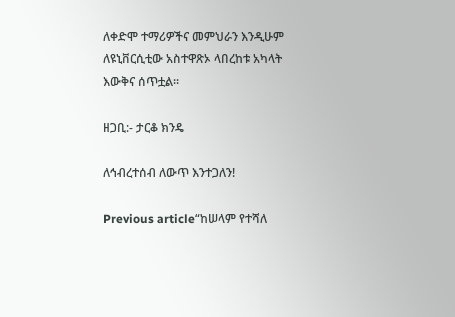ለቀድሞ ተማሪዎችና መምህራን እንዲሁም ለዩኒቨርሲቲው አስተዋጽኦ ላበረከቱ አካላት እውቅና ሰጥቷል።

ዘጋቢ:- ታርቆ ክንዴ

ለኅብረተሰብ ለውጥ እንተጋለን!

Previous article“ከሠላም የተሻለ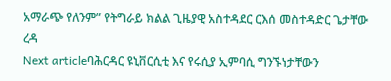አማራጭ የለንም” የትግራይ ክልል ጊዜያዊ አስተዳደር ርእሰ መስተዳድር ጌታቸው ረዳ
Next articleባሕርዳር ዩኒቨርሲቲ እና የሩሲያ ኢምባሲ ግንኙነታቸውን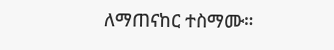ለማጠናከር ተስማሙ።